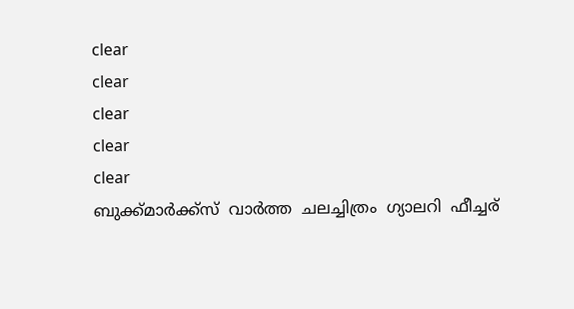clear
clear
clear
clear
clear
ബുക്ക്‌മാര്‍ക്ക്‌സ്‌  വാര്‍ത്ത  ചലച്ചിത്രം  ഗ്യാലറി  ഫീച്ചര്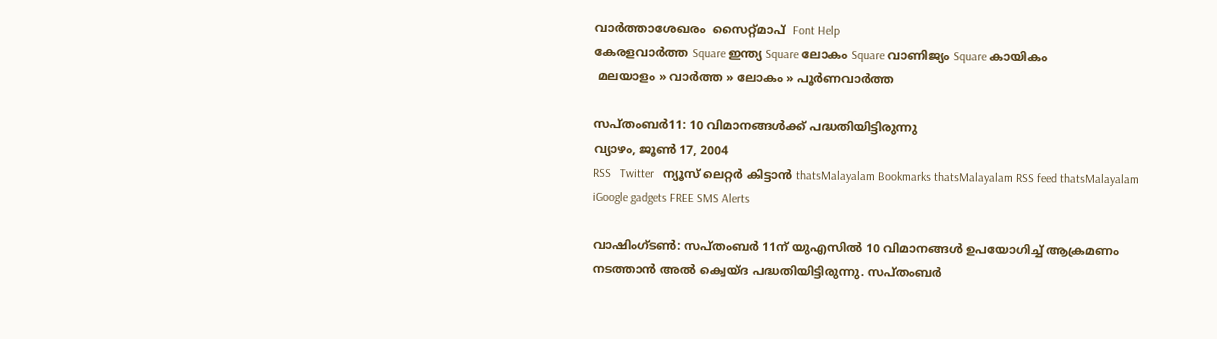വാര്‍ത്താശേഖരം  സൈറ്റ്മാപ്  Font Help
കേരളവാര്‍ത്ത Square ഇന്ത്യ Square ലോകം Square വാണിജ്യം Square കായികം
 മലയാളം » വാര്‍ത്ത » ലോകം » പൂര്‍ണവാര്‍ത്ത

സപ്തംബര്‍11: 10 വിമാനങ്ങള്‍ക്ക് പദ്ധതിയിട്ടിരുന്നു
വ്യാഴം, ജൂണ്‍ 17, 2004
RSS   Twitter   ന്യൂസ്‌ ലെറ്റര്‍ കിട്ടാന്‍ thatsMalayalam Bookmarks thatsMalayalam RSS feed thatsMalayalam iGoogle gadgets FREE SMS Alerts

വാഷിംഗ്ടണ്‍: സപ്തംബര്‍ 11ന് യുഎസില്‍ 10 വിമാനങ്ങള്‍ ഉപയോഗിച്ച് ആക്രമണം നടത്താന്‍ അല്‍ ക്വെയ്ദ പദ്ധതിയിട്ടിരുന്നു. സപ്തംബര്‍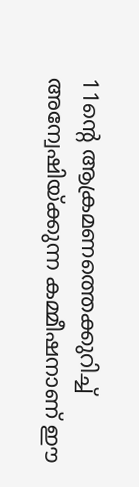11ന്റെ ആക്രമണത്തെക്കുറിച്ച് അന്വേഷിയ്ക്കുന്ന കമ്മീഷനാണ് ഈ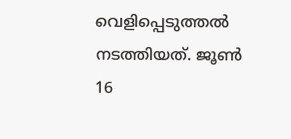വെളിപ്പെടുത്തല്‍ നടത്തിയത്. ജൂണ്‍ 16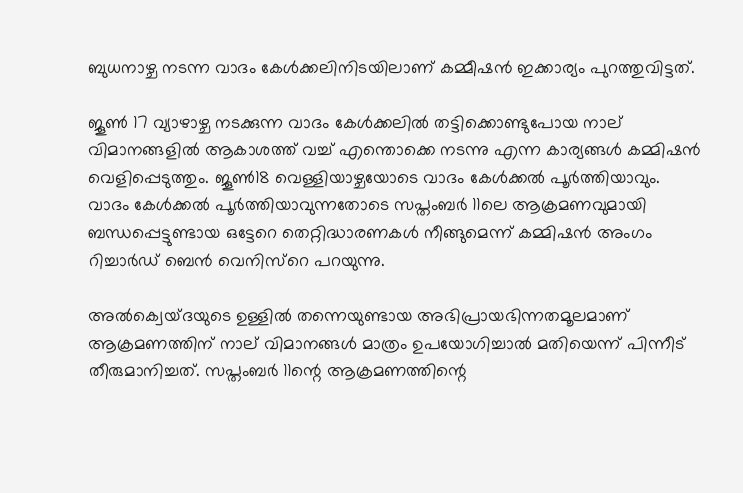ബുധനാഴ്ച നടന്ന വാദം കേള്‍ക്കലിനിടയിലാണ് കമ്മീഷന്‍ ഇക്കാര്യം പുറത്തുവിട്ടത്.

ജൂണ്‍ 17 വ്യാഴാഴ്ച നടക്കുന്ന വാദം കേള്‍ക്കലില്‍ തട്ടിക്കൊണ്ടുപോയ നാല് വിമാനങ്ങളില്‍ ആകാശത്ത് വച്ച് എന്തൊക്കെ നടന്നു എന്ന കാര്യങ്ങള്‍ കമ്മിഷന്‍ വെളിപ്പെടുത്തും. ജൂണ്‍18 വെള്ളിയാഴ്ചയോടെ വാദം കേള്‍ക്കല്‍ പൂര്‍ത്തിയാവും. വാദം കേള്‍ക്കല്‍ പൂര്‍ത്തിയാവുന്നതോടെ സപ്തംബര്‍ 11ലെ ആക്രമണവുമായി ബന്ധപ്പെട്ടുണ്ടായ ഒട്ടേറെ തെറ്റിദ്ധാരണകള്‍ നീങ്ങുമെന്ന് കമ്മിഷന്‍ അംഗം റിച്ചാര്‍ഡ് ബെന്‍ വെനിസ്റെ പറയുന്നു.

അല്‍ക്വെയ്ദയുടെ ഉള്ളില്‍ തന്നെയുണ്ടായ അഭിപ്രായഭിന്നതമൂലമാണ് ആക്രമണത്തിന് നാല് വിമാനങ്ങള്‍ മാത്രം ഉപയോഗിച്ചാല്‍ മതിയെന്ന് പിന്നീട് തീരുമാനിച്ചത്. സപ്തംബര്‍ 11ന്റെ ആക്രമണത്തിന്റെ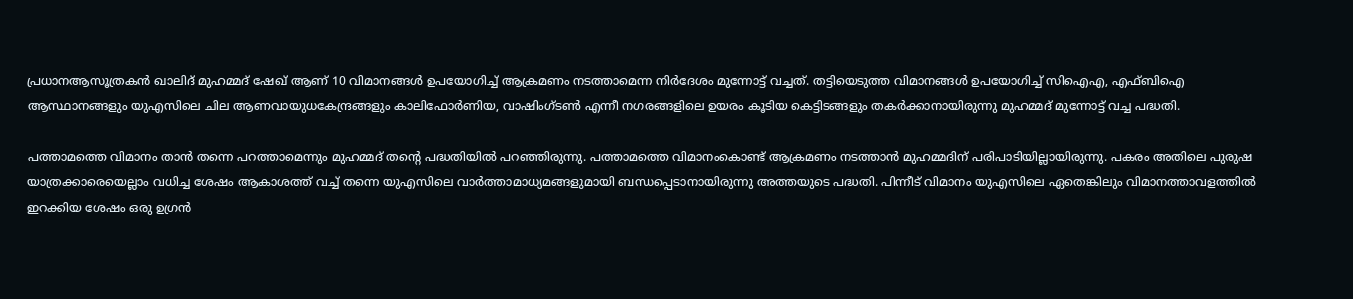പ്രധാനആസൂത്രകന്‍ ഖാലിദ് മുഹമ്മദ് ഷേഖ് ആണ് 10 വിമാനങ്ങള്‍ ഉപയോഗിച്ച് ആക്രമണം നടത്താമെന്ന നിര്‍ദേശം മുന്നോട്ട് വച്ചത്. തട്ടിയെടുത്ത വിമാനങ്ങള്‍ ഉപയോഗിച്ച് സിഐഎ, എഫ്ബിഐ ആസ്ഥാനങ്ങളും യുഎസിലെ ചില ആണവായുധകേന്ദ്രങ്ങളും കാലിഫോര്‍ണിയ, വാഷിംഗ്ടണ്‍ എന്നീ നഗരങ്ങളിലെ ഉയരം കൂടിയ കെട്ടിടങ്ങളും തകര്‍ക്കാനായിരുന്നു മുഹമ്മദ് മുന്നോട്ട് വച്ച പദ്ധതി.

പത്താമത്തെ വിമാനം താന്‍ തന്നെ പറത്താമെന്നും മുഹമ്മദ് തന്റെ പദ്ധതിയില്‍ പറഞ്ഞിരുന്നു. പത്താമത്തെ വിമാനംകൊണ്ട് ആക്രമണം നടത്താന്‍ മുഹമ്മദിന് പരിപാടിയില്ലായിരുന്നു. പകരം അതിലെ പുരുഷ യാത്രക്കാരെയെല്ലാം വധിച്ച ശേഷം ആകാശത്ത് വച്ച് തന്നെ യുഎസിലെ വാര്‍ത്താമാധ്യമങ്ങളുമായി ബന്ധപ്പെടാനായിരുന്നു അത്തയുടെ പദ്ധതി. പിന്നീട് വിമാനം യുഎസിലെ ഏതെങ്കിലും വിമാനത്താവളത്തില്‍ ഇറക്കിയ ശേഷം ഒരു ഉഗ്രന്‍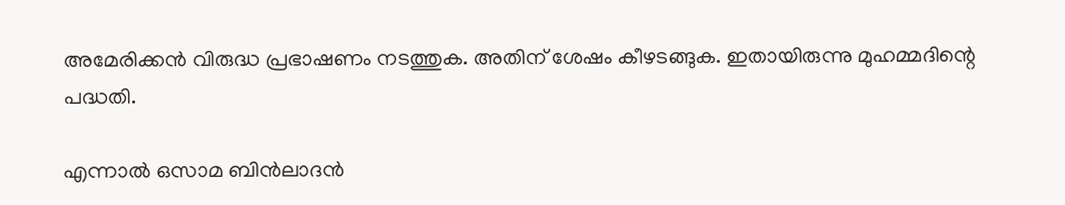അമേരിക്കന്‍ വിരുദ്ധ പ്രഭാഷണം നടത്തുക. അതിന് ശേഷം കീഴടങ്ങുക. ഇതായിരുന്നു മുഹമ്മദിന്റെ പദ്ധതി.

എന്നാല്‍ ഒസാമ ബിന്‍ലാദന്‍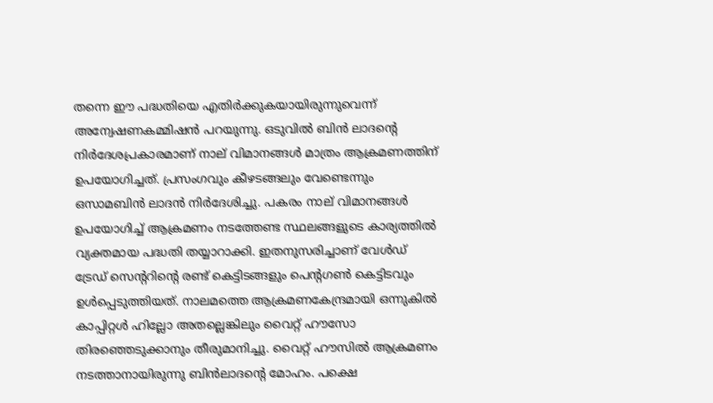തന്നെ ഈ പദ്ധതിയെ എതിര്‍ക്കുകയായിരുന്നുവെന്ന് അന്വേഷണകമ്മിഷന്‍ പറയുന്നു. ഒടുവില്‍ ബിന്‍ ലാദന്റെ നിര്‍ദേശപ്രകാരമാണ് നാല് വിമാനങ്ങള്‍ മാത്രം ആക്രമണത്തിന് ഉപയോഗിച്ചത്. പ്രസംഗവും കീഴടങ്ങലും വേണ്ടെന്നും ഒസാമബിന്‍ ലാദന്‍ നിര്‍ദേശിച്ചു. പകരം നാല് വിമാനങ്ങള്‍ ഉപയോഗിച്ച് ആക്രമണം നടത്തേണ്ട സ്ഥലങ്ങളുടെ കാര്യത്തില്‍ വ്യക്തമായ പദ്ധതി തയ്യാറാക്കി. ഇതനുസരിച്ചാണ് വേള്‍ഡ് ട്രേഡ് സെന്ററിന്റെ രണ്ട് കെട്ടിടങ്ങളും പെന്റഗണ്‍ കെട്ടിടവും ഉള്‍പ്പെടുത്തിയത്. നാലമത്തെ ആക്രമണകേന്ദ്രമായി ഒന്നുകില്‍ കാപ്പിറ്റള്‍ ഹില്ലോ അതല്ലെങ്കിലും വൈറ്റ് ഹൗസോ തിരഞ്ഞെടുക്കാനും തീരുമാനിച്ചു. വൈറ്റ് ഹൗസില്‍ ആക്രമണം നടത്താനായിരുന്നു ബിന്‍ലാദന്റെ മോഹം. പക്ഷെ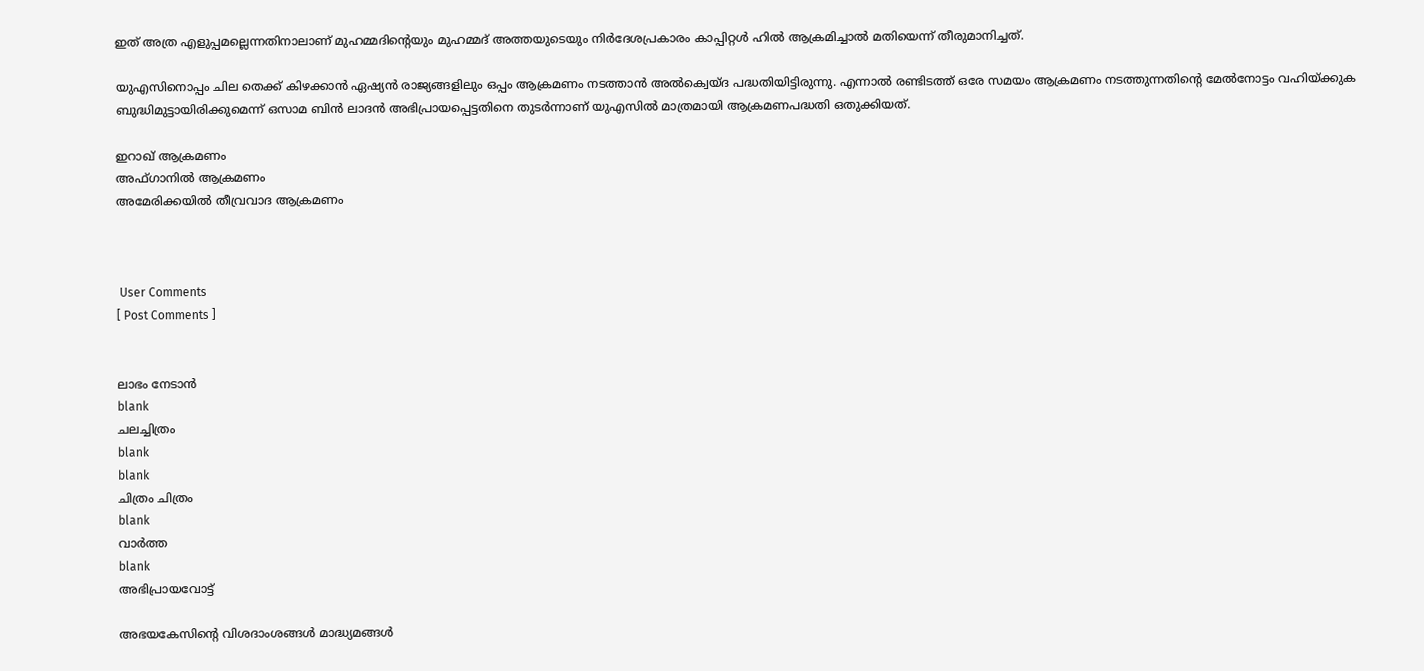ഇത് അത്ര എളുപ്പമല്ലെന്നതിനാലാണ് മുഹമ്മദിന്റെയും മുഹമ്മദ് അത്തയുടെയും നിര്‍ദേശപ്രകാരം കാപ്പിറ്റള്‍ ഹില്‍ ആക്രമിച്ചാല്‍ മതിയെന്ന് തീരുമാനിച്ചത്.

യുഎസിനൊപ്പം ചില തെക്ക് കിഴക്കാന്‍ ഏഷ്യന്‍ രാജ്യങ്ങളിലും ഒപ്പം ആക്രമണം നടത്താന്‍ അല്‍ക്വെയ്ദ പദ്ധതിയിട്ടിരുന്നു. എന്നാല്‍ രണ്ടിടത്ത് ഒരേ സമയം ആക്രമണം നടത്തുന്നതിന്റെ മേല്‍നോട്ടം വഹിയ്ക്കുക ബുദ്ധിമുട്ടായിരിക്കുമെന്ന് ഒസാമ ബിന്‍ ലാദന്‍ അഭിപ്രായപ്പെട്ടതിനെ തുടര്‍ന്നാണ് യുഎസില്‍ മാത്രമായി ആക്രമണപദ്ധതി ഒതുക്കിയത്.

ഇറാഖ് ആക്രമണം
അഫ്ഗാനില്‍ ആക്രമണം
അമേരിക്കയില്‍ തീവ്രവാദ ആക്രമണം



 User Comments
[ Post Comments ]


ലാഭം നേടാന്‍
blank
ചലച്ചിത്രം
blank
blank
ചിത്രം ചിത്രം
blank
വാര്‍ത്ത
blank
അഭിപ്രായവോട്ട്

അഭയകേസിന്റെ വിശദാംശങ്ങള്‍ മാദ്ധ്യമങ്ങള്‍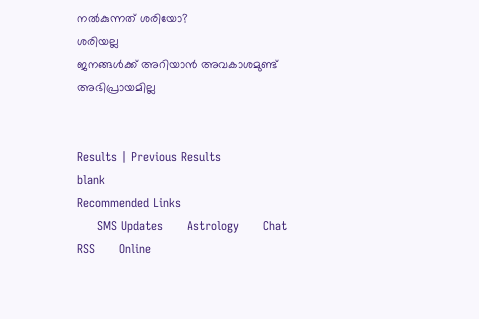നല്‍കുന്നത് ശരിയോ?
ശരിയല്ല
ജനങ്ങള്‍ക്ക് അറിയാന്‍ അവകാശമുണ്ട്
അഭിപ്രായമില്ല


Results | Previous Results
blank
Recommended Links
     SMS Updates      Astrology      Chat      RSS      Online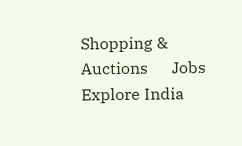Shopping & Auctions      Jobs      Explore India